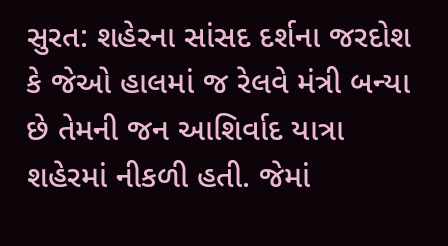સુરત: શહેરના સાંસદ દર્શના જરદોશ કે જેઓ હાલમાં જ રેલવે મંત્રી બન્યા છે તેમની જન આશિર્વાદ યાત્રા શહેરમાં નીકળી હતી. જેમાં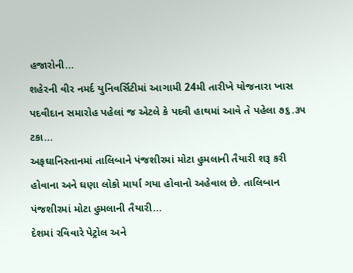હજારોની...
શહેરની વીર નમર્દ યુનિવર્સિટીમાં આગામી 24મી તારીખે યોજનારા ખાસ પદવીદાન સમારોહ પહેલાં જ એટલે કે પદવી હાથમાં આવે તે પહેલા ૭૬.૩૫ ટકા...
અફઘાનિસ્તાનમાં તાલિબાને પંજશીરમાં મોટા હુમલાની તૈયારી શરૂ કરી હોવાના અને ઘણા લોકો માર્યા ગયા હોવાનો અહેવાલ છે. તાલિબાન પંજશીરમાં મોટા હુમલાની તૈયારી...
દેશમાં રવિવારે પેટ્રોલ અને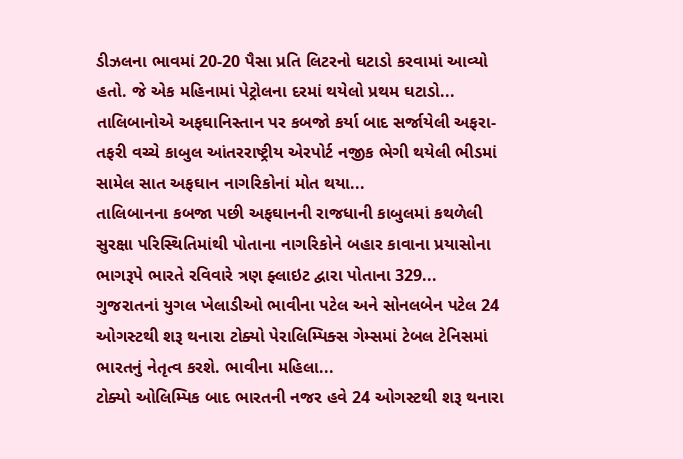ડીઝલના ભાવમાં 20-20 પૈસા પ્રતિ લિટરનો ઘટાડો કરવામાં આવ્યો હતો. જે એક મહિનામાં પેટ્રોલના દરમાં થયેલો પ્રથમ ઘટાડો...
તાલિબાનોએ અફઘાનિસ્તાન પર કબજો કર્યા બાદ સર્જાયેલી અફરા-તફરી વચ્ચે કાબુલ આંતરરાષ્ટ્રીય એરપોર્ટ નજીક ભેગી થયેલી ભીડમાં સામેલ સાત અફઘાન નાગરિકોનાં મોત થયા...
તાલિબાનના કબજા પછી અફઘાનની રાજધાની કાબુલમાં કથળેલી સુરક્ષા પરિસ્થિતિમાંથી પોતાના નાગરિકોને બહાર કાવાના પ્રયાસોના ભાગરૂપે ભારતે રવિવારે ત્રણ ફ્લાઇટ દ્વારા પોતાના 329...
ગુજરાતનાં યુગલ ખેલાડીઓ ભાવીના પટેલ અને સોનલબેન પટેલ 24 ઓગસ્ટથી શરૂ થનારા ટોક્યો પેરાલિમ્પિક્સ ગેમ્સમાં ટેબલ ટેનિસમાં ભારતનું નેતૃત્વ કરશે. ભાવીના મહિલા...
ટોક્યો ઓલિમ્પિક બાદ ભારતની નજર હવે 24 ઓગસ્ટથી શરૂ થનારા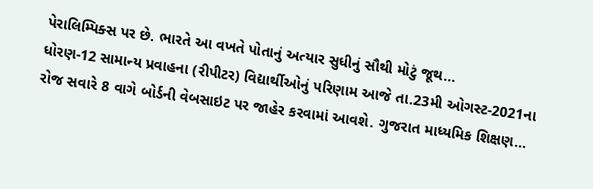પેરાલિમ્પિક્સ પર છે. ભારતે આ વખતે પોતાનું અત્યાર સુધીનું સૌથી મોટું જૂથ...
ધોરણ-12 સામાન્ય પ્રવાહના (રીપીટર) વિદ્યાર્થીઓનું પરિણામ આજે તા.23મી ઓગસ્ટ-2021ના રોજ સવારે 8 વાગે બોર્ડની વેબસાઇટ પર જાહેર કરવામાં આવશે. ગુજરાત માધ્યમિક શિક્ષણ...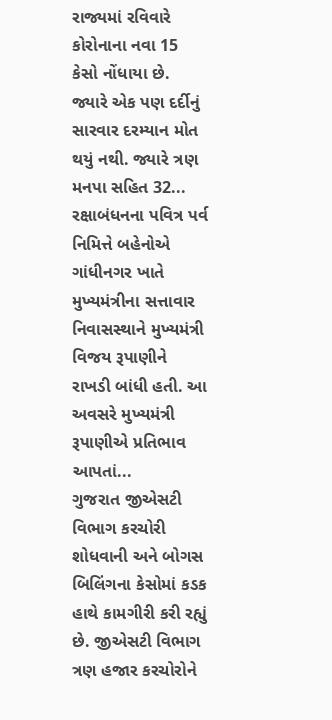રાજ્યમાં રવિવારે કોરોનાના નવા 15 કેસો નોંધાયા છે. જ્યારે એક પણ દર્દીનું સારવાર દરમ્યાન મોત થયું નથી. જ્યારે ત્રણ મનપા સહિત 32...
રક્ષાબંધનના પવિત્ર પર્વ નિમિત્તે બહેનોએ ગાંધીનગર ખાતે મુખ્યમંત્રીના સત્તાવાર નિવાસસ્થાને મુખ્યમંત્રી વિજય રૂપાણીને રાખડી બાંધી હતી. આ અવસરે મુખ્યમંત્રી રૂપાણીએ પ્રતિભાવ આપતાં...
ગુજરાત જીએસટી વિભાગ કરચોરી શોધવાની અને બોગસ બિલિંગના કેસોમાં કડક હાથે કામગીરી કરી રહ્યું છે. જીએસટી વિભાગ ત્રણ હજાર કરચોરોને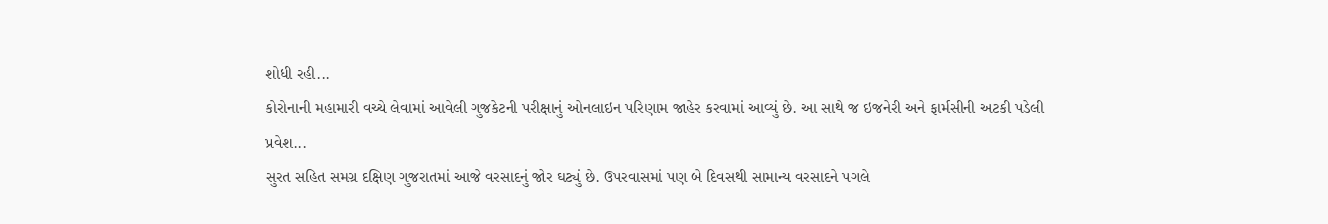શોધી રહી...
કોરોનાની મહામારી વચ્ચે લેવામાં આવેલી ગુજકેટની પરીક્ષાનું ઓનલાઇન પરિણામ જાહેર કરવામાં આવ્યું છે. આ સાથે જ ઇજનેરી અને ફાર્મસીની અટકી પડેલી પ્રવેશ...
સુરત સહિત સમગ્ર દક્ષિણ ગુજરાતમાં આજે વરસાદનું જોર ઘટ્યું છે. ઉપરવાસમાં પણ બે દિવસથી સામાન્ય વરસાદને પગલે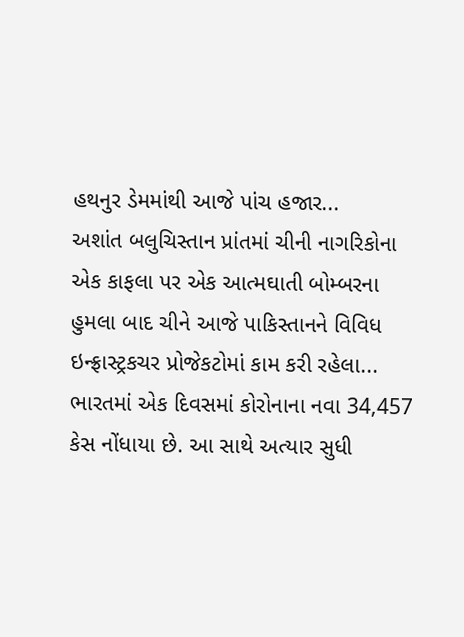હથનુર ડેમમાંથી આજે પાંચ હજાર...
અશાંત બલુચિસ્તાન પ્રાંતમાં ચીની નાગરિકોના એક કાફલા પર એક આત્મઘાતી બોમ્બરના હુમલા બાદ ચીને આજે પાકિસ્તાનને વિવિધ ઇન્ફ્રાસ્ટ્રકચર પ્રોજેકટોમાં કામ કરી રહેલા...
ભારતમાં એક દિવસમાં કોરોનાના નવા 34,457 કેસ નોંધાયા છે. આ સાથે અત્યાર સુધી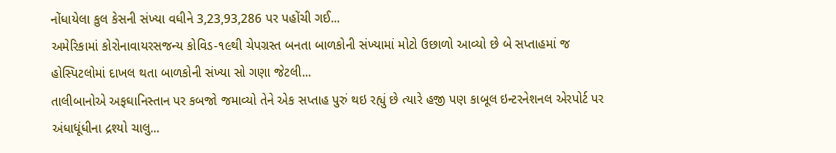નોંધાયેલા કુલ કેસની સંખ્યા વધીને 3,23,93,286 પર પહોંચી ગઈ...
અમેરિકામાં કોરોનાવાયરસજન્ય કોવિડ-૧૯થી ચેપગ્રસ્ત બનતા બાળકોની સંખ્યામાં મોટો ઉછાળો આવ્યો છે બે સપ્તાહમાં જ હોસ્પિટલોમાં દાખલ થતા બાળકોની સંખ્યા સો ગણા જેટલી...
તાલીબાનોએ અફઘાનિસ્તાન પર કબજો જમાવ્યો તેને એક સપ્તાહ પુરું થઇ રહ્યું છે ત્યારે હજી પણ કાબૂલ ઇન્ટરનેશનલ એરપોર્ટ પર અંધાધૂંધીના દ્રશ્યો ચાલુ...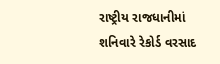રાષ્ટ્રીય રાજધાનીમાં શનિવારે રેકોર્ડ વરસાદ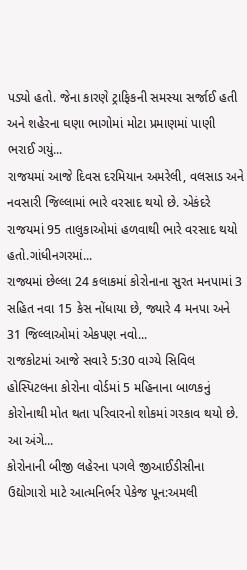પડ્યો હતો. જેના કારણે ટ્રાફિકની સમસ્યા સર્જાઈ હતી અને શહેરના ઘણા ભાગોમાં મોટા પ્રમાણમાં પાણી ભરાઈ ગયું...
રાજયમાં આજે દિવસ દરમિયાન અમરેલી, વલસાડ અને નવસારી જિલ્લામાં ભારે વરસાદ થયો છે. એકંદરે રાજયમાં 95 તાલુકાઓમાં હળવાથી ભારે વરસાદ થયો હતો.ગાંધીનગરમાં...
રાજ્યમાં છેલ્લા 24 કલાકમાં કોરોનાના સુરત મનપામાં 3 સહિત નવા 15 કેસ નોંધાયા છે, જ્યારે 4 મનપા અને 31 જિલ્લાઓમાં એકપણ નવો...
રાજકોટમાં આજે સવારે 5:30 વાગ્યે સિવિલ હોસ્પિટલના કોરોના વોર્ડમાં 5 મહિનાના બાળકનું કોરોનાથી મોત થતા પરિવારનો શોકમાં ગરકાવ થયો છે. આ અંગે...
કોરોનાની બીજી લહેરના પગલે જીઆઈડીસીના ઉદ્યોગારો માટે આત્મનિર્ભર પેકેજ પૂન:અમલી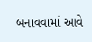બનાવવામાં આવે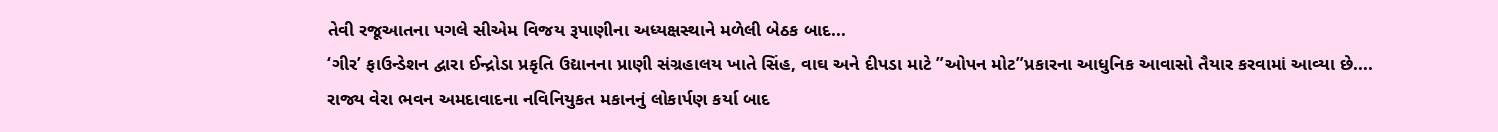તેવી રજૂઆતના પગલે સીએમ વિજય રૂપાણીના અધ્યક્ષસ્થાને મળેલી બેઠક બાદ...
‘ગીર’ ફાઉન્ડેશન દ્વારા ઈન્દ્રોડા પ્રકૃતિ ઉદ્યાનના પ્રાણી સંગ્રહાલય ખાતે સિંહ, વાઘ અને દીપડા માટે ”ઓપન મોટ”પ્રકારના આધુનિક આવાસો તૈયાર કરવામાં આવ્યા છે....
રાજ્ય વેરા ભવન અમદાવાદના નવિનિયુકત મકાનનું લોકાર્પણ કર્યા બાદ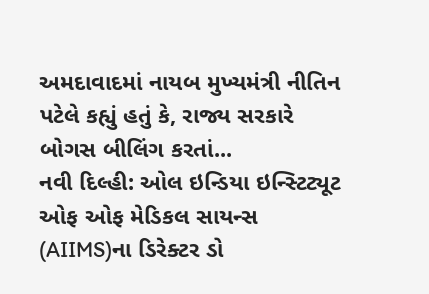અમદાવાદમાં નાયબ મુખ્યમંત્રી નીતિન પટેલે કહ્યું હતું કે, રાજ્ય સરકારે બોગસ બીલિંગ કરતાં...
નવી દિલ્હી: ઓલ ઇન્ડિયા ઇન્સ્ટિટ્યૂટ ઓફ ઓફ મેડિકલ સાયન્સ (AIIMS)ના ડિરેક્ટર ડો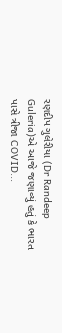રણદીપ ગુલેરીયા (Dr Randeep Guleria)એ આજે જણાવ્યું હતું કે ભારત પાસે ત્રીજા COVID...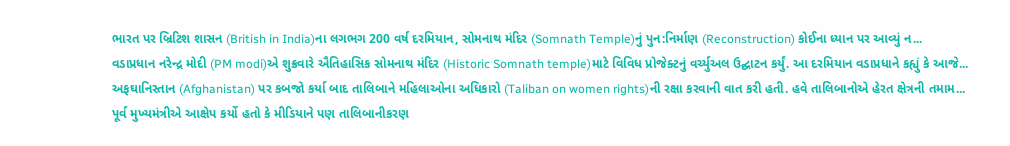ભારત પર બ્રિટિશ શાસન (British in India)ના લગભગ 200 વર્ષ દરમિયાન, સોમનાથ મંદિર (Somnath Temple)નું પુન:નિર્માણ (Reconstruction) કોઈના ધ્યાન પર આવ્યું ન...
વડાપ્રધાન નરેન્દ્ર મોદી (PM modi)એ શુક્રવારે ઐતિહાસિક સોમનાથ મંદિર (Historic Somnath temple)માટે વિવિધ પ્રોજેક્ટનું વર્ચ્યુઅલ ઉદ્ઘાટન કર્યું. આ દરમિયાન વડાપ્રધાને કહ્યું કે આજે...
અફઘાનિસ્તાન (Afghanistan) પર કબજો કર્યા બાદ તાલિબાને મહિલાઓના અધિકારો (Taliban on women rights)ની રક્ષા કરવાની વાત કરી હતી. હવે તાલિબાનોએ હેરત ક્ષેત્રની તમામ...
પૂર્વ મુખ્યમંત્રીએ આક્ષેપ કર્યો હતો કે મીડિયાને પણ તાલિબાનીકરણ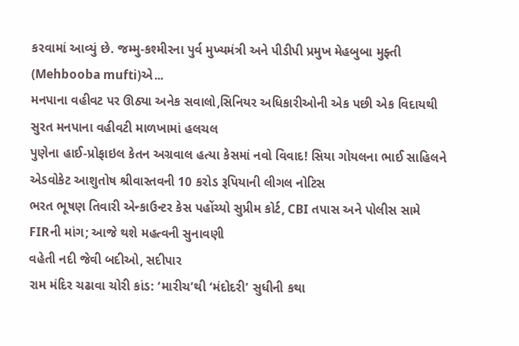કરવામાં આવ્યું છે. જમ્મુ-કશ્મીરના પુર્વ મુખ્યમંત્રી અને પીડીપી પ્રમુખ મેહબુબા મુફ્તી (Mehbooba mufti)એ...
મનપાના વહીવટ પર ઊઠ્યા અનેક સવાલો,સિનિયર અધિકારીઓની એક પછી એક વિદાયથી સુરત મનપાના વહીવટી માળખામાં હલચલ
પુણેના હાઈ-પ્રોફાઇલ કેતન અગ્રવાલ હત્યા કેસમાં નવો વિવાદ! સિયા ગોયલના ભાઈ સાહિલને એડવોકેટ આશુતોષ શ્રીવાસ્તવની 10 કરોડ રૂપિયાની લીગલ નોટિસ
ભરત ભૂષણ તિવારી એન્કાઉન્ટર કેસ પહોંચ્યો સુપ્રીમ કોર્ટ, CBI તપાસ અને પોલીસ સામે FIRની માંગ; આજે થશે મહત્વની સુનાવણી
વહેતી નદી જેવી બદીઓ, સદીપાર
રામ મંદિર ચઢાવા ચોરી કાંડ: ‘મારીચ’થી ‘મંદોદરી’ સુધીની કથા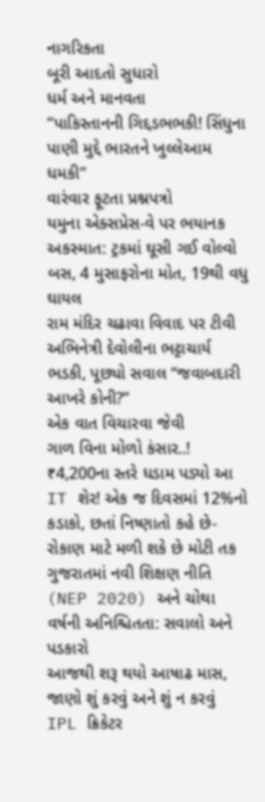નાગરિકતા
બૂરી આદતો સુધારો
ધર્મ અને માનવતા
“પાકિસ્તાનની ગિદ્દડભભકી! સિંધુના પાણી મુદ્દે ભારતને ખુલ્લેઆમ ધમકી”
વારંવાર ફૂટતા પ્રશ્નપત્રો
યમુના એક્સપ્રેસ-વે પર ભયાનક અકસ્માત: ટ્રકમાં ઘૂસી ગઈ વોલ્વો બસ, 4 મુસાફરોના મોત, 19થી વધુ ઘાયલ
રામ મંદિર ચઢાવા વિવાદ પર ટીવી અભિનેત્રી દેવોલીના ભટ્ટાચાર્ય ભડકી, પૂછ્યો સવાલ “જવાબદારી આખરે કોની?”
એક વાત વિચારવા જેવી
ગાળ વિના મોળો કંસાર..!
₹4,200ના સ્તરે ધડામ પડ્યો આ IT શેર! એક જ દિવસમાં 12%નો કડાકો, છતાં નિષ્ણાતો કહે છે-રોકાણ માટે મળી શકે છે મોટી તક
ગુજરાતમાં નવી શિક્ષણ નીતિ (NEP 2020) અને ચોથા વર્ષની અનિશ્ચિતતા: સવાલો અને પડકારો
આજથી શરૂ થયો આષાઢ માસ, જાણો શું કરવું અને શું ન કરવું
IPL ક્રિકેટર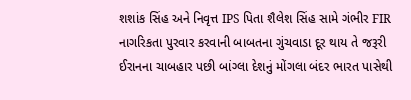શશાંક સિંહ અને નિવૃત્ત IPS પિતા શૈલેશ સિંહ સામે ગંભીર FIR
નાગરિકતા પુરવાર કરવાની બાબતના ગુંચવાડા દૂર થાય તે જરૂરી
ઈરાનના ચાબહાર પછી બાંગ્લા દેશનું મોંગલા બંદર ભારત પાસેથી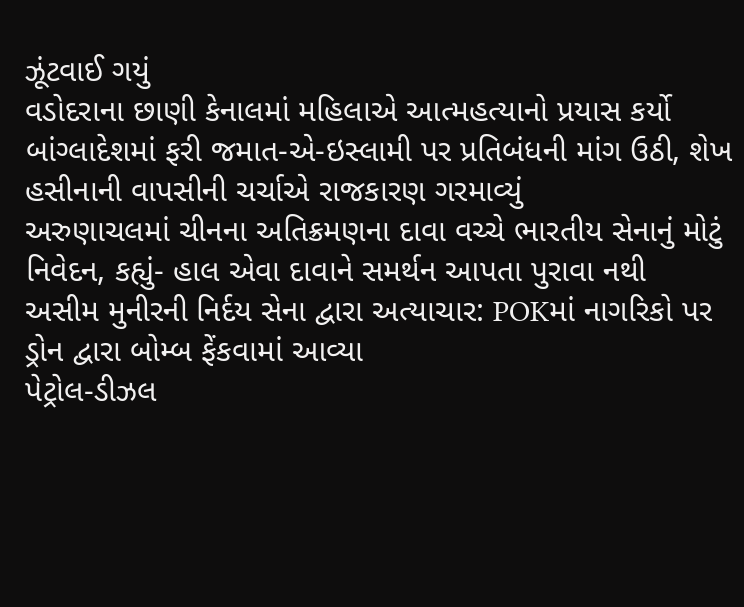ઝૂંટવાઈ ગયું
વડોદરાના છાણી કેનાલમાં મહિલાએ આત્મહત્યાનો પ્રયાસ કર્યો
બાંગ્લાદેશમાં ફરી જમાત-એ-ઇસ્લામી પર પ્રતિબંધની માંગ ઉઠી, શેખ હસીનાની વાપસીની ચર્ચાએ રાજકારણ ગરમાવ્યું
અરુણાચલમાં ચીનના અતિક્રમણના દાવા વચ્ચે ભારતીય સેનાનું મોટું નિવેદન, કહ્યું- હાલ એવા દાવાને સમર્થન આપતા પુરાવા નથી
અસીમ મુનીરની નિર્દય સેના દ્વારા અત્યાચાર: POKમાં નાગરિકો પર ડ્રોન દ્વારા બોમ્બ ફેંકવામાં આવ્યા
પેટ્રોલ-ડીઝલ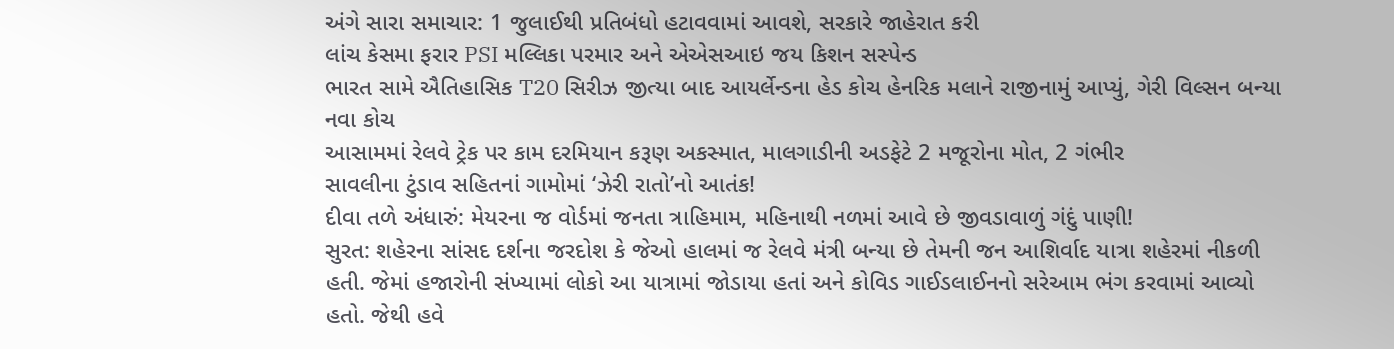અંગે સારા સમાચાર: 1 જુલાઈથી પ્રતિબંધો હટાવવામાં આવશે, સરકારે જાહેરાત કરી
લાંચ કેસમા ફરાર PSI મલ્લિકા પરમાર અને એએસઆઇ જય કિશન સસ્પેન્ડ
ભારત સામે ઐતિહાસિક T20 સિરીઝ જીત્યા બાદ આયર્લેન્ડના હેડ કોચ હેનરિક મલાને રાજીનામું આપ્યું, ગેરી વિલ્સન બન્યા નવા કોચ
આસામમાં રેલવે ટ્રેક પર કામ દરમિયાન કરૂણ અકસ્માત, માલગાડીની અડફેટે 2 મજૂરોના મોત, 2 ગંભીર
સાવલીના ટુંડાવ સહિતનાં ગામોમાં ‘ઝેરી રાતો’નો આતંક!
દીવા તળે અંધારું: મેયરના જ વોર્ડમાં જનતા ત્રાહિમામ, મહિનાથી નળમાં આવે છે જીવડાવાળું ગંદું પાણી!
સુરત: શહેરના સાંસદ દર્શના જરદોશ કે જેઓ હાલમાં જ રેલવે મંત્રી બન્યા છે તેમની જન આશિર્વાદ યાત્રા શહેરમાં નીકળી હતી. જેમાં હજારોની સંખ્યામાં લોકો આ યાત્રામાં જોડાયા હતાં અને કોવિડ ગાઈડલાઈનનો સરેઆમ ભંગ કરવામાં આવ્યો હતો. જેથી હવે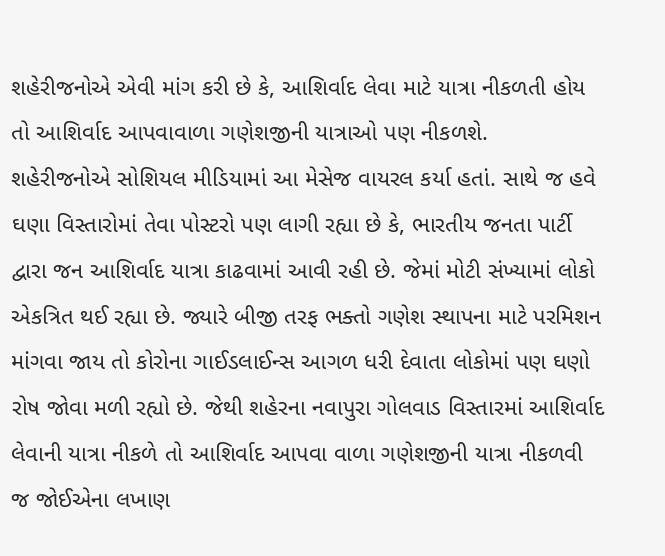શહેરીજનોએ એવી માંગ કરી છે કે, આશિર્વાદ લેવા માટે યાત્રા નીકળતી હોય તો આશિર્વાદ આપવાવાળા ગણેશજીની યાત્રાઓ પણ નીકળશે.
શહેરીજનોએ સોશિયલ મીડિયામાં આ મેસેજ વાયરલ કર્યા હતાં. સાથે જ હવે ઘણા વિસ્તારોમાં તેવા પોસ્ટરો પણ લાગી રહ્યા છે કે, ભારતીય જનતા પાર્ટી દ્વારા જન આશિર્વાદ યાત્રા કાઢવામાં આવી રહી છે. જેમાં મોટી સંખ્યામાં લોકો એકત્રિત થઈ રહ્યા છે. જ્યારે બીજી તરફ ભક્તો ગણેશ સ્થાપના માટે પરમિશન માંગવા જાય તો કોરોના ગાઈડલાઈન્સ આગળ ધરી દેવાતા લોકોમાં પણ ઘણો રોષ જોવા મળી રહ્યો છે. જેથી શહેરના નવાપુરા ગોલવાડ વિસ્તારમાં આશિર્વાદ લેવાની યાત્રા નીકળે તો આશિર્વાદ આપવા વાળા ગણેશજીની યાત્રા નીકળવી જ જોઈએના લખાણ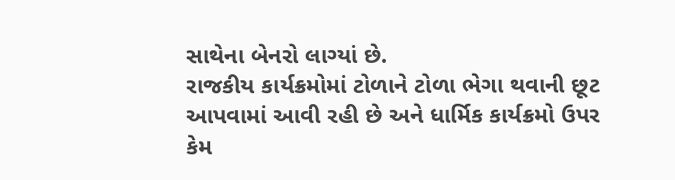સાથેના બેનરો લાગ્યાં છે.
રાજકીય કાર્યક્રમોમાં ટોળાને ટોળા ભેગા થવાની છૂટ આપવામાં આવી રહી છે અને ધાર્મિક કાર્યક્રમો ઉપર કેમ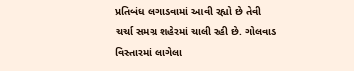પ્રતિબંધ લગાડવામાં આવી રહ્યો છે તેવી ચર્ચા સમગ્ર શહેરમાં ચાલી રહી છે. ગોલવાડ વિસ્તારમાં લાગેલા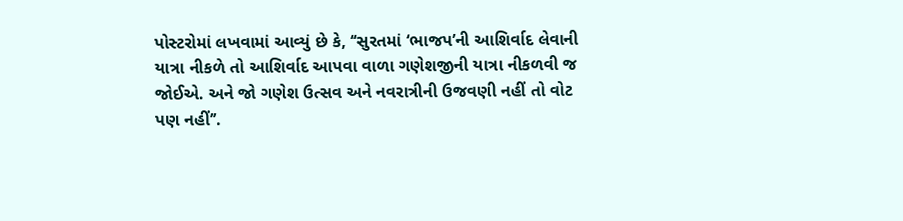પોસ્ટરોમાં લખવામાં આવ્યું છે કે, ‘‘સુરતમાં ‘ભાજપ’ની આશિર્વાદ લેવાની યાત્રા નીકળે તો આશિર્વાદ આપવા વાળા ગણેશજીની યાત્રા નીકળવી જ જોઈએ. અને જો ગણેશ ઉત્સવ અને નવરાત્રીની ઉજવણી નહીં તો વોટ પણ નહીં’’.